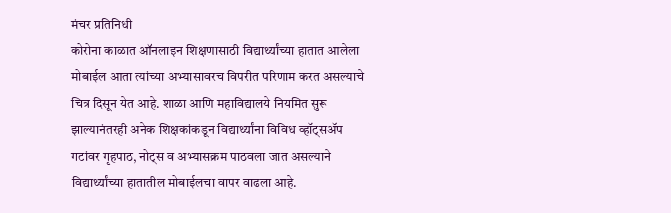मंचर प्रतिनिधी
कोरोना काळात ऑनलाइन शिक्षणासाठी विद्यार्थ्यांच्या हातात आलेला मोबाईल आता त्यांच्या अभ्यासावरच विपरीत परिणाम करत असल्याचे चित्र दिसून येत आहे. शाळा आणि महाविद्यालये नियमित सुरू झाल्यानंतरही अनेक शिक्षकांकडून विद्यार्थ्यांना विविध व्हॉट्सॲप गटांवर गृहपाठ, नोट्स व अभ्यासक्रम पाठवला जात असल्याने विद्यार्थ्यांच्या हातातील मोबाईलचा वापर वाढला आहे.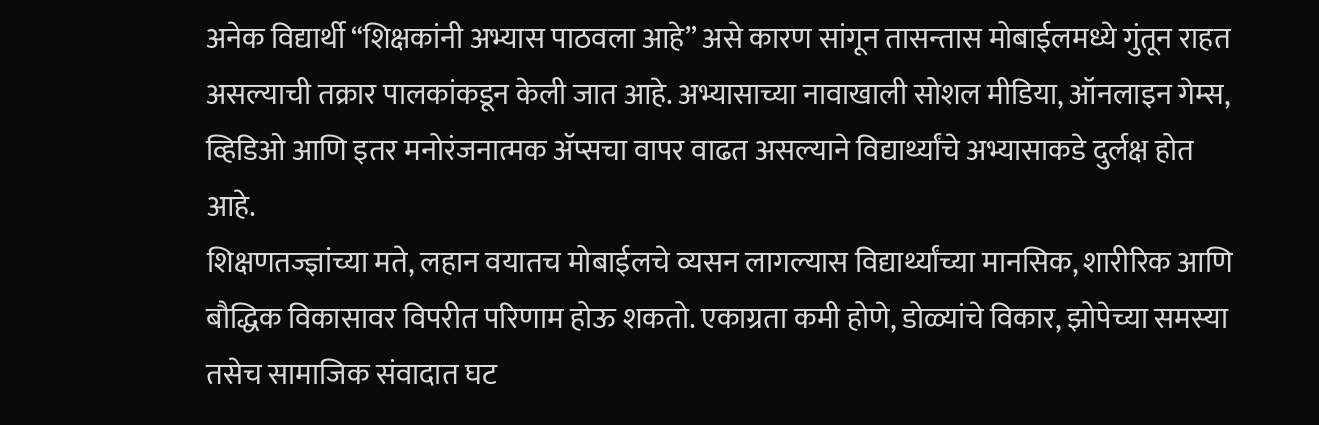अनेक विद्यार्थी “शिक्षकांनी अभ्यास पाठवला आहे” असे कारण सांगून तासन्तास मोबाईलमध्ये गुंतून राहत असल्याची तक्रार पालकांकडून केली जात आहे. अभ्यासाच्या नावाखाली सोशल मीडिया, ऑनलाइन गेम्स, व्हिडिओ आणि इतर मनोरंजनात्मक ॲप्सचा वापर वाढत असल्याने विद्यार्थ्यांचे अभ्यासाकडे दुर्लक्ष होत आहे.
शिक्षणतज्ज्ञांच्या मते, लहान वयातच मोबाईलचे व्यसन लागल्यास विद्यार्थ्यांच्या मानसिक, शारीरिक आणि बौद्धिक विकासावर विपरीत परिणाम होऊ शकतो. एकाग्रता कमी होणे, डोळ्यांचे विकार, झोपेच्या समस्या तसेच सामाजिक संवादात घट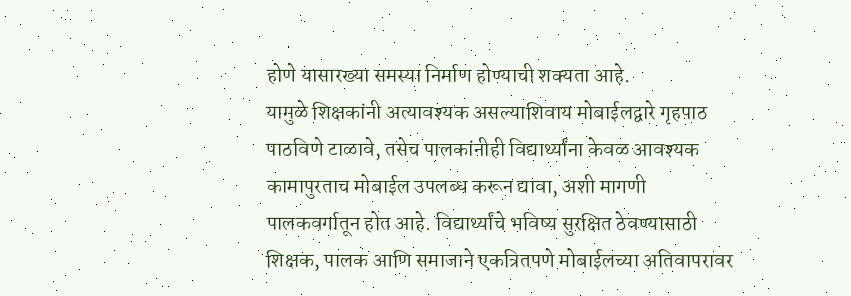होणे यासारख्या समस्या निर्माण होण्याची शक्यता आहे.
यामुळे शिक्षकांनी अत्यावश्यक असल्याशिवाय मोबाईलद्वारे गृहपाठ पाठविणे टाळावे, तसेच पालकांनीही विद्यार्थ्यांना केवळ आवश्यक कामापुरताच मोबाईल उपलब्ध करून द्यावा, अशी मागणी पालकवर्गातून होत आहे. विद्यार्थ्यांचे भविष्य सुरक्षित ठेवण्यासाठी शिक्षक, पालक आणि समाजाने एकत्रितपणे मोबाईलच्या अतिवापरावर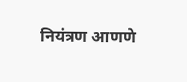नियंत्रण आणणे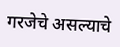गरजेचे असल्याचे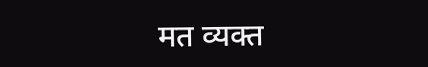मत व्यक्त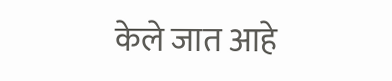केले जात आहे